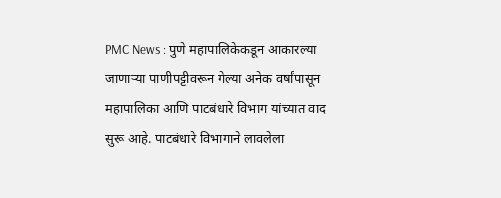PMC News : पुणे महापालिकेकडून आकारल्या जाणाऱ्या पाणीपट्टीवरून गेल्या अनेक वर्षांपासून महापालिका आणि पाटबंधारे विभाग यांच्यात वाद सुरू आहे. पाटबंधारे विभागाने लावलेला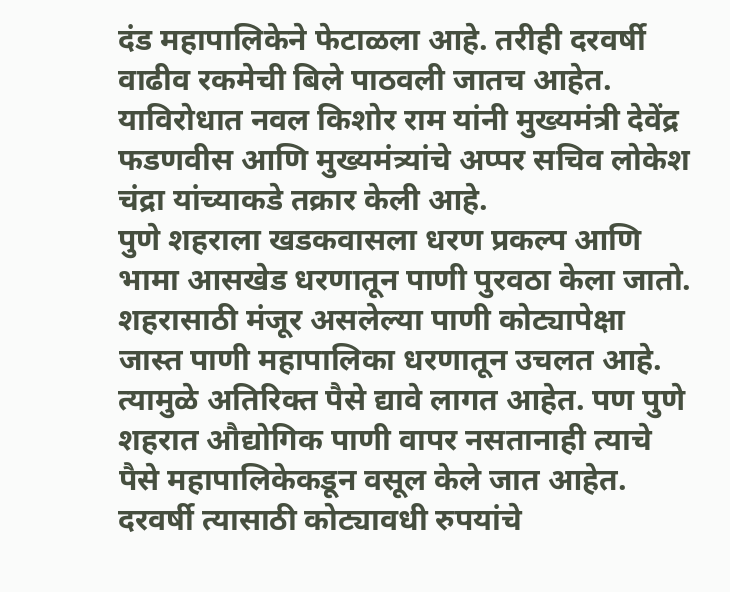दंड महापालिकेने फेटाळला आहे. तरीही दरवर्षी वाढीव रकमेची बिले पाठवली जातच आहेत. याविरोधात नवल किशोर राम यांनी मुख्यमंत्री देवेंद्र फडणवीस आणि मुख्यमंत्र्यांचे अप्पर सचिव लोकेश चंद्रा यांच्याकडे तक्रार केली आहे.
पुणे शहराला खडकवासला धरण प्रकल्प आणि भामा आसखेड धरणातून पाणी पुरवठा केला जातो. शहरासाठी मंजूर असलेल्या पाणी कोट्यापेक्षा जास्त पाणी महापालिका धरणातून उचलत आहे. त्यामुळे अतिरिक्त पैसे द्यावे लागत आहेत. पण पुणे शहरात औद्योगिक पाणी वापर नसतानाही त्याचे पैसे महापालिकेकडून वसूल केले जात आहेत. दरवर्षी त्यासाठी कोट्यावधी रुपयांचे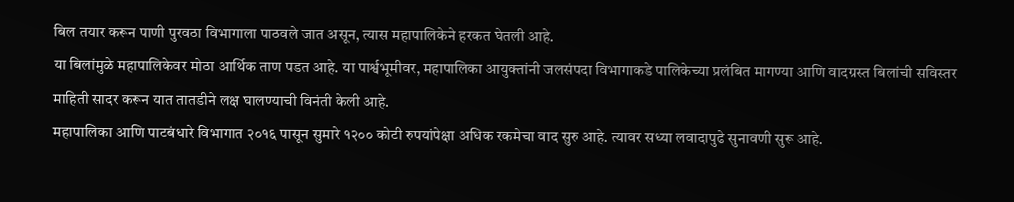बिल तयार करून पाणी पुरवठा विभागाला पाठवले जात असून, त्यास महापालिकेने हरकत घेतली आहे.
या बिलांमुळे महापालिकेवर मोठा आर्थिक ताण पडत आहे. या पार्श्वभूमीवर, महापालिका आयुक्तांनी जलसंपदा विभागाकडे पालिकेच्या प्रलंबित मागण्या आणि वादग्रस्त बिलांची सविस्तर माहिती सादर करून यात तातडीने लक्ष घालण्याची विनंती केली आहे.
महापालिका आणि पाटबंधारे विभागात २०१६ पासून सुमारे १२०० कोटी रुपयांपेक्षा अधिक रकमेचा वाद सुरु आहे. त्यावर सध्या लवादापुढे सुनावणी सुरू आहे.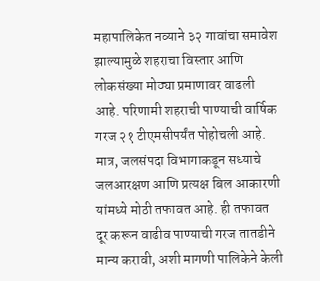महापालिकेत नव्याने ३२ गावांचा समावेश झाल्यामुळे शहराचा विस्तार आणि लोकसंख्या मोठ्या प्रमाणावर वाढली आहे. परिणामी शहराची पाण्याची वार्षिक गरज २१ टीएमसीपर्यंत पोहोचली आहे. मात्र, जलसंपदा विभागाकडून सध्याचे जलआरक्षण आणि प्रत्यक्ष बिल आकारणी यांमध्ये मोठी तफावत आहे. ही तफावत दूर करून वाढीव पाण्याची गरज तातडीने मान्य करावी, अशी मागणी पालिकेने केली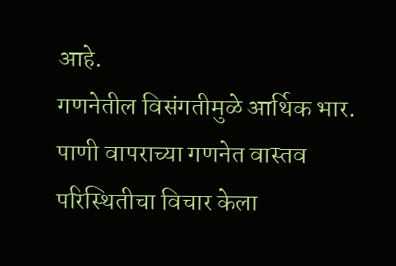आहे.
गणनेतील विसंगतीमुळे आर्थिक भार. पाणी वापराच्या गणनेत वास्तव परिस्थितीचा विचार केला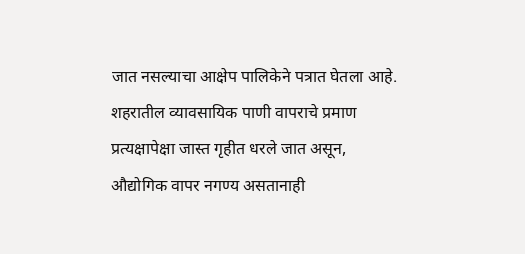जात नसल्याचा आक्षेप पालिकेने पत्रात घेतला आहे. शहरातील व्यावसायिक पाणी वापराचे प्रमाण प्रत्यक्षापेक्षा जास्त गृहीत धरले जात असून, औद्योगिक वापर नगण्य असतानाही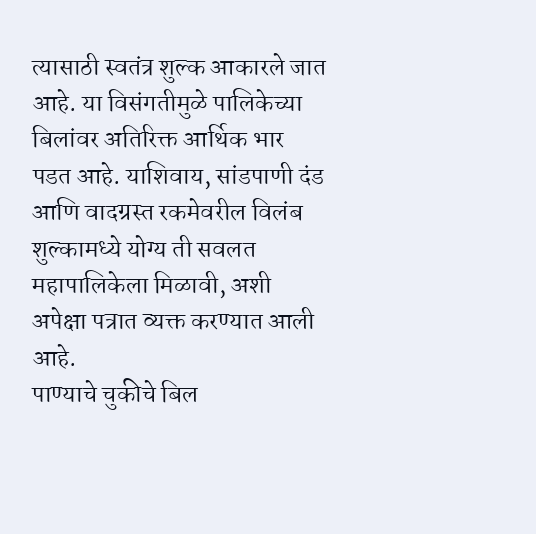त्यासाठी स्वतंत्र शुल्क आकारले जात आहे. या विसंगतीमुळे पालिकेच्या बिलांवर अतिरिक्त आर्थिक भार पडत आहे. याशिवाय, सांडपाणी दंड आणि वादग्रस्त रकमेवरील विलंब शुल्कामध्ये योग्य ती सवलत महापालिकेला मिळावी, अशी अपेक्षा पत्रात व्यक्त करण्यात आली आहे.
पाण्याचे चुकीचे बिल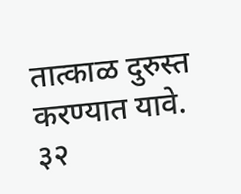तात्काळ दुरुस्त करण्यात यावे.
३२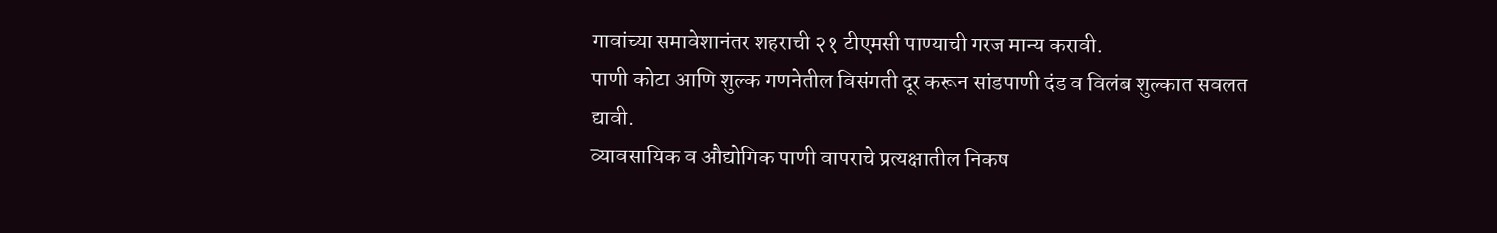गावांच्या समावेशानंतर शहराची २१ टीएमसी पाण्याची गरज मान्य करावी.
पाणी कोटा आणि शुल्क गणनेतील विसंगती दूर करून सांडपाणी दंड व विलंब शुल्कात सवलत द्यावी.
व्यावसायिक व औद्योगिक पाणी वापराचे प्रत्यक्षातील निकष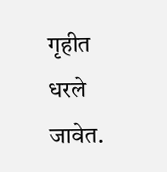गृहीत धरले जावेत.